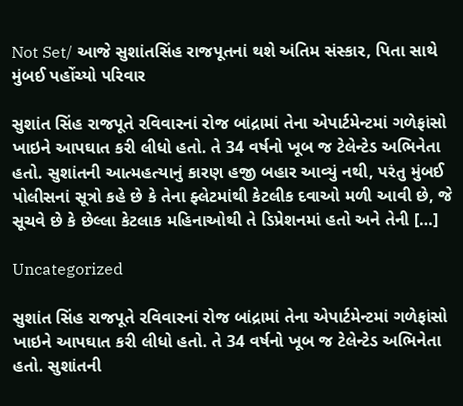Not Set/ આજે સુશાંતસિંહ રાજપૂતનાં થશે અંતિમ સંસ્કાર, પિતા સાથે મુંબઈ પહોંચ્યો પરિવાર

સુશાંત સિંહ રાજપૂતે રવિવારનાં રોજ બાંદ્રામાં તેના એપાર્ટમેન્ટમાં ગળેફાંસો ખાઇને આપઘાત કરી લીધો હતો. તે 34 વર્ષનો ખૂબ જ ટેલેન્ટેડ અભિનેતા હતો. સુશાંતની આત્મહત્યાનું કારણ હજી બહાર આવ્યું નથી, પરંતુ મુંબઈ પોલીસનાં સૂત્રો કહે છે કે તેના ફ્લેટમાંથી કેટલીક દવાઓ મળી આવી છે, જે સૂચવે છે કે છેલ્લા કેટલાક મહિનાઓથી તે ડિપ્રેશનમાં હતો અને તેની […]

Uncategorized

સુશાંત સિંહ રાજપૂતે રવિવારનાં રોજ બાંદ્રામાં તેના એપાર્ટમેન્ટમાં ગળેફાંસો ખાઇને આપઘાત કરી લીધો હતો. તે 34 વર્ષનો ખૂબ જ ટેલેન્ટેડ અભિનેતા હતો. સુશાંતની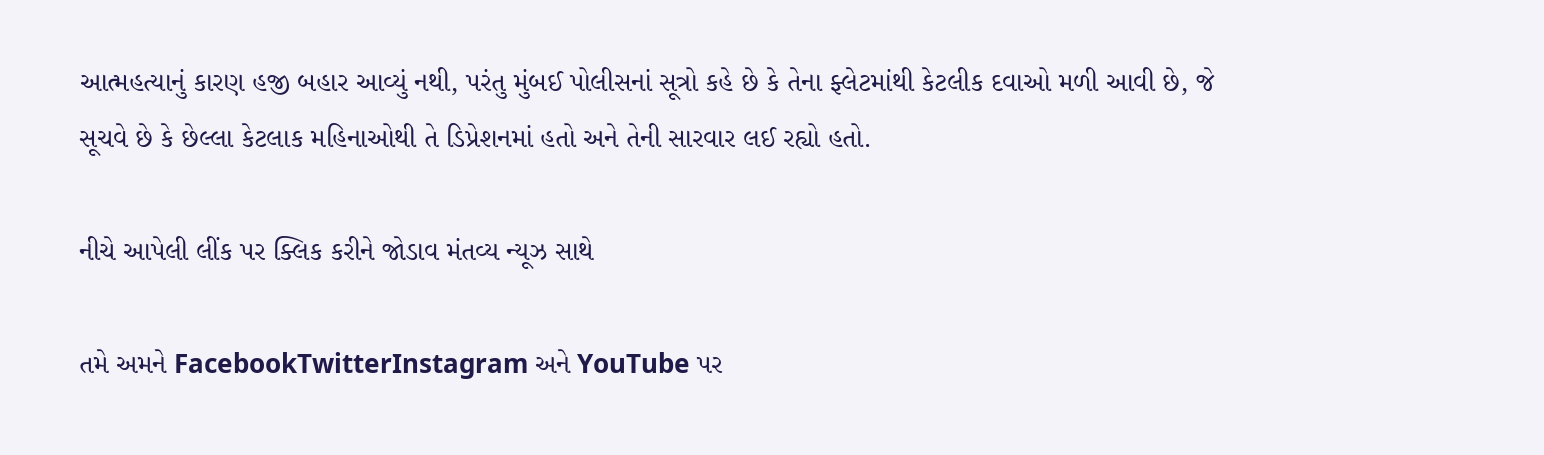આત્મહત્યાનું કારણ હજી બહાર આવ્યું નથી, પરંતુ મુંબઈ પોલીસનાં સૂત્રો કહે છે કે તેના ફ્લેટમાંથી કેટલીક દવાઓ મળી આવી છે, જે સૂચવે છે કે છેલ્લા કેટલાક મહિનાઓથી તે ડિપ્રેશનમાં હતો અને તેની સારવાર લઈ રહ્યો હતો.

નીચે આપેલી લીંક પર ક્લિક કરીને જોડાવ મંતવ્ય ન્યૂઝ સાથે

તમે અમને FacebookTwitterInstagram અને YouTube પર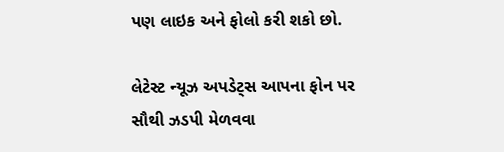પણ લાઇક અને ફોલો કરી શકો છો.

લેટેસ્ટ ન્યૂઝ અપડેટ્સ આપના ફોન પર સૌથી ઝડપી મેળવવા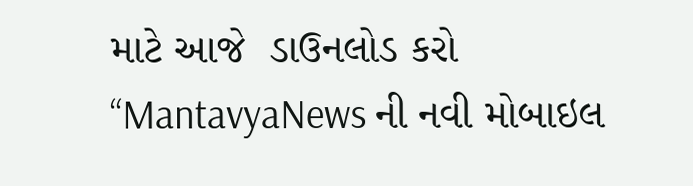માટે આજે  ડાઉનલોડ કરો “MantavyaNews ની નવી મોબાઇલ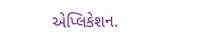એપ્લિકેશન.